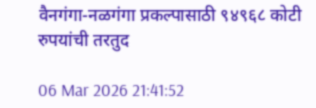वैनगंगा-नळगंगा प्रकल्पासाठी ९४९६८ कोटी रुपयांची तरतुद

06 Mar 2026 21:41:52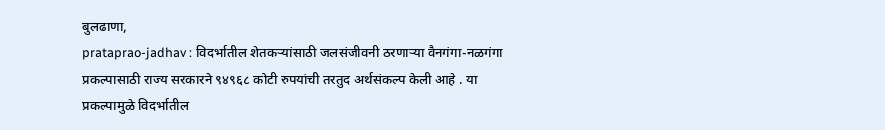बुलढाणा,
prataprao-jadhav : विदर्भातील शेतकर्‍यांसाठी जलसंजीवनी ठरणार्‍या वैनगंगा-नळगंगा प्रकल्पासाठी राज्य सरकारने ९४९६८ कोटी रुपयांची तरतुद अर्थसंकल्प केली आहे . या प्रकल्पामुळे विदर्भातील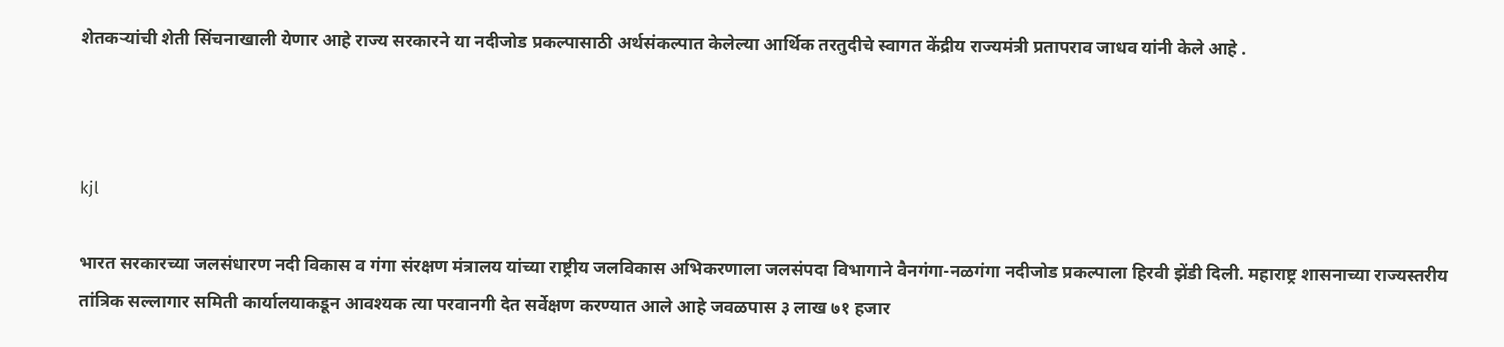शेतकर्‍यांची शेती सिंचनाखाली येणार आहे राज्य सरकारने या नदीजोड प्रकल्पासाठी अर्थसंकल्पात केलेल्या आर्थिक तरतुदीचे स्वागत केंद्रीय राज्यमंत्री प्रतापराव जाधव यांनी केले आहे .



kjl

भारत सरकारच्या जलसंधारण नदी विकास व गंगा संरक्षण मंत्रालय यांच्या राष्ट्रीय जलविकास अभिकरणाला जलसंपदा विभागाने वैनगंगा-नळगंगा नदीजोड प्रकल्पाला हिरवी झेंडी दिली. महाराष्ट्र शासनाच्या राज्यस्तरीय तांत्रिक सल्लागार समिती कार्यालयाकडून आवश्यक त्या परवानगी देत सर्वेक्षण करण्यात आले आहे जवळपास ३ लाख ७१ हजार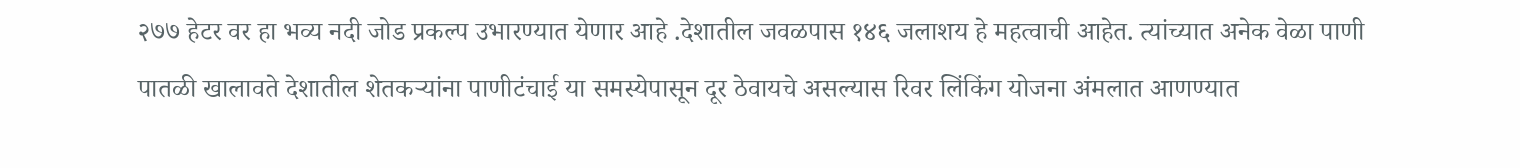२७७ हेटर वर हा भव्य नदी जोड प्रकल्प उभारण्यात येणार आहे .देशातील जवळपास १४६ जलाशय हे महत्वाची आहेत. त्यांच्यात अनेक वेळा पाणी पातळी खालावते देशातील शेतकर्‍यांना पाणीटंचाई या समस्येपासून दूर ठेवायचे असल्यास रिवर लिंकिंग योजना अंमलात आणण्यात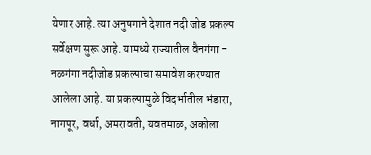येणार आहे. त्या अनुषगाने देशात नदी जोड प्रकल्प सर्वेक्षण सुरू आहे. यामध्ये राज्यातील वैनगंगा - नळगंगा नदीजोड प्रकल्पाचा समावेश करण्यात आलेला आहे. या प्रकल्पामुळे विदर्भातील भंडारा, नागपूर, वर्धा, अमरावती, यवतमाळ, अकोला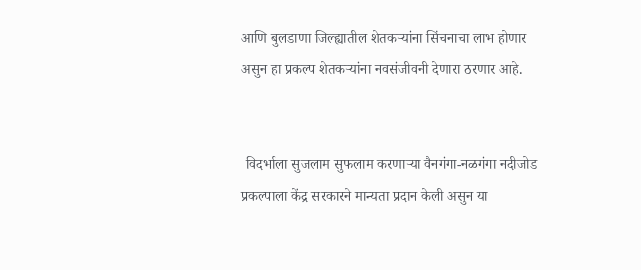आणि बुलडाणा जिल्ह्यातील शेतकर्‍यांना सिंचनाचा लाभ होणार असुन हा प्रकल्प शेतकर्‍यांना नवसंजीवनी देणारा ठरणार आहे.


 विदर्भाला सुजलाम सुफलाम करणार्‍या वैनगंगा-नळगंगा नदीजोड प्रकल्पाला केंद्र सरकारने मान्यता प्रदान केली असुन या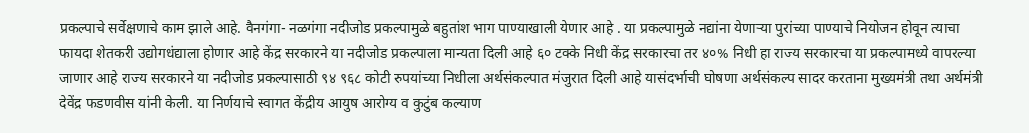प्रकल्पाचे सर्वेक्षणाचे काम झाले आहे. वैनगंगा- नळगंगा नदीजोड प्रकल्पामुळे बहुतांश भाग पाण्याखाली येणार आहे . या प्रकल्पामुळे नद्यांना येणार्‍या पुरांच्या पाण्याचे नियोजन होवून त्याचा फायदा शेतकरी उद्योगधंद्याला होणार आहे केंद्र सरकारने या नदीजोड प्रकल्पाला मान्यता दिली आहे ६० टक्के निधी केंद्र सरकारचा तर ४०% निधी हा राज्य सरकारचा या प्रकल्पामध्ये वापरल्या जाणार आहे राज्य सरकारने या नदीजोड प्रकल्पासाठी ९४ ९६८ कोटी रुपयांच्या निधीला अर्थसंकल्पात मंजुरात दिली आहे यासंदर्भाची घोषणा अर्थसंकल्प सादर करताना मुख्यमंत्री तथा अर्थमंत्री देवेंद्र फडणवीस यांनी केली. या निर्णयाचे स्वागत केंद्रीय आयुष आरोग्य व कुटुंब कल्याण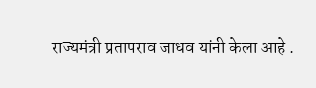राज्यमंत्री प्रतापराव जाधव यांनी केला आहे .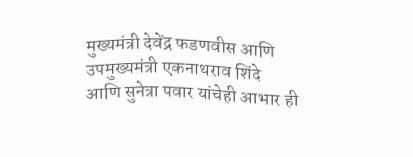मुख्यमंत्री देवेंद्र फडणवीस आणि उपमुख्यमंत्री एकनाथराव शिंदे आणि सुनेत्रा पवार यांचेही आभार ही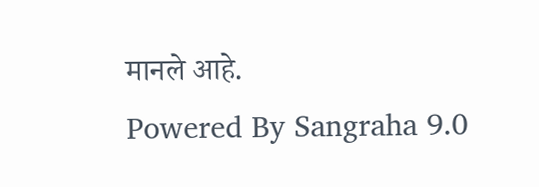मानले आहे.
Powered By Sangraha 9.0